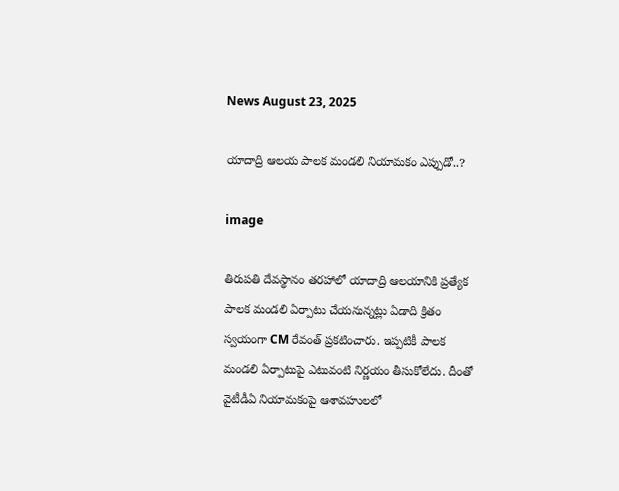News August 23, 2025

యాదాద్రి ఆలయ పాలక మండలి నియామకం ఎప్పుడో..?

image

తిరుపతి దేవస్థానం తరహాలో యాదాద్రి ఆలయానికి ప్రత్యేక పాలక మండలి ఏర్పాటు చేయనున్నట్లు ఏడాది క్రితం స్వయంగా CM రేవంత్ ప్రకటించారు. ఇప్పటికీ పాలక మండలి ఏర్పాటుపై ఎటువంటి నిర్ణయం తీసుకోలేదు. దీంతో వైటీడీఏ నియామకంపై ఆశావహులలో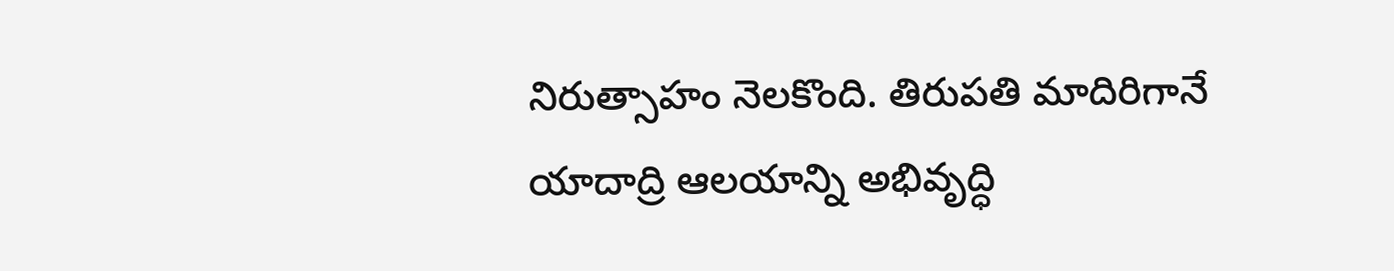నిరుత్సాహం నెలకొంది. తిరుపతి మాదిరిగానే యాదాద్రి ఆలయాన్ని అభివృద్ధి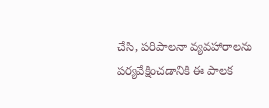చేసి, పరిపాలనా వ్యవహారాలను పర్యవేక్షించడానికి ఈ పాలక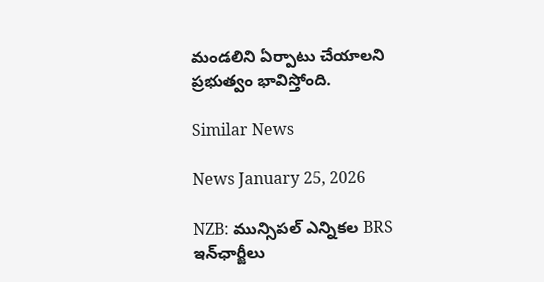మండలిని ఏర్పాటు చేయాలని ప్రభుత్వం భావిస్తోంది.

Similar News

News January 25, 2026

NZB: మున్సిపల్ ఎన్నికల BRS ఇన్‌ఛార్జీలు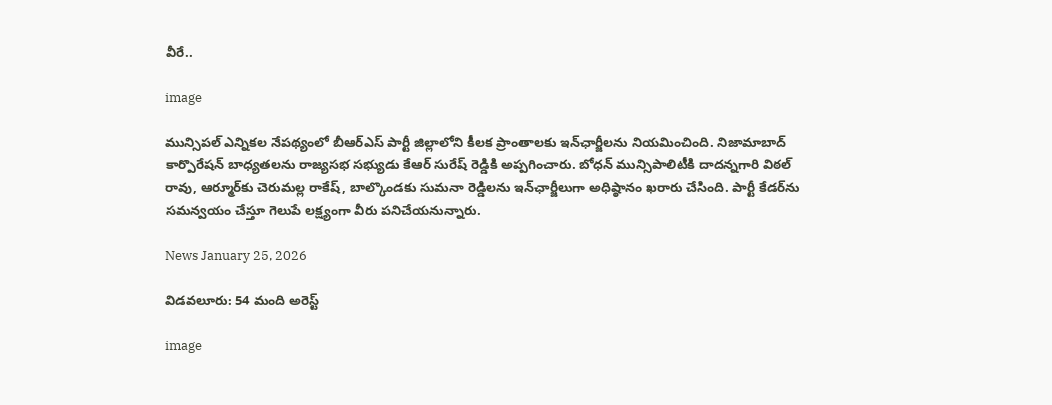వీరే..

image

మున్సిపల్ ఎన్నికల నేపథ్యంలో బీఆర్ఎస్ పార్టీ జిల్లాలోని కీలక ప్రాంతాలకు ఇన్‌ఛార్జీలను నియమించింది. నిజామాబాద్ కార్పొరేషన్ బాధ్యతలను రాజ్యసభ సభ్యుడు కేఆర్ సురేష్ రెడ్డికి అప్పగించారు. బోధన్ మున్సిపాలిటీకి దాదన్నగారి విఠల్ రావు, ఆర్మూర్‌కు చెరుమల్ల రాకేష్, బాల్కొండకు సుమనా రెడ్డిలను ఇన్‌ఛార్జీలుగా అధిష్ఠానం ఖరారు చేసింది. పార్టీ కేడర్‌ను సమన్వయం చేస్తూ గెలుపే లక్ష్యంగా వీరు పనిచేయనున్నారు.

News January 25, 2026

విడవలూరు: 54 మంది అరెస్ట్

image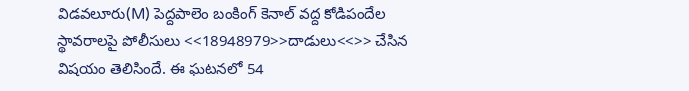విడవలూరు(M) పెద్దపాలెం బంకింగ్ కెనాల్ వద్ద కోడిపందేల స్థావరాలపై పోలీసులు <<18948979>>దాడులు<<>> చేసిన విషయం తెలిసిందే. ఈ ఘటనలో 54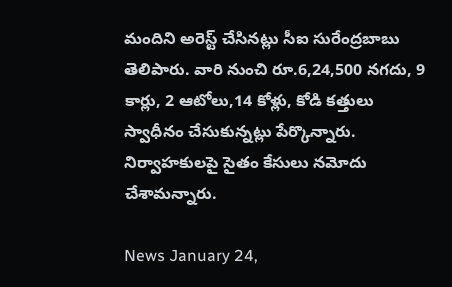మందిని అరెస్ట్ చేసినట్లు సీఐ సురేంద్రబాబు తెలిపారు. వారి నుంచి రూ.6,24,500 నగదు, 9 కార్లు, 2 ఆటోలు,14 కోళ్లు, కోడి కత్తులు స్వాధీనం చేసుకున్నట్లు పేర్కొన్నారు. నిర్వాహకులపై సైతం కేసులు నమోదు చేశామన్నారు.

News January 24,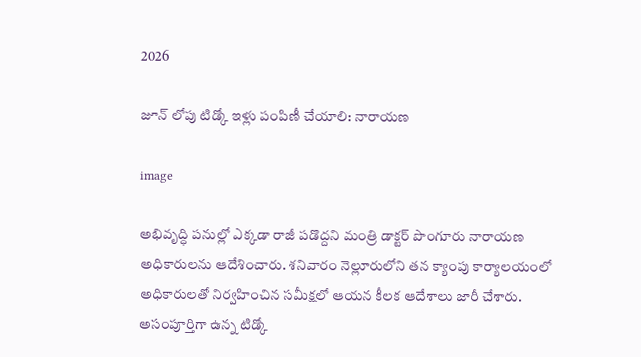2026

జూన్ లోపు టిడ్కో ఇళ్లు పంపిణీ చేయాలి: నారాయణ

image

అభివృద్ధి పనుల్లో ఎక్కడా రాజీ పడొద్దని మంత్రి డాక్టర్ పొంగూరు నారాయణ అధికారులను ఆదేశించారు. శనివారం నెల్లూరులోని తన క్యాంపు కార్యాలయంలో అధికారులతో నిర్వహించిన సమీక్షలో ఆయన కీలక ఆదేశాలు జారీ చేశారు. అసంపూర్తిగా ఉన్న టిడ్కో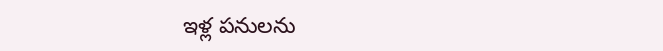ఇళ్ల పనులను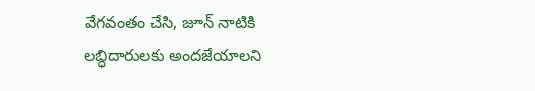వేగవంతం చేసి, జూన్ నాటికి లబ్ధిదారులకు అందజేయాలని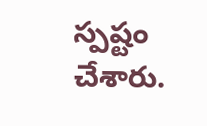స్పష్టం చేశారు.